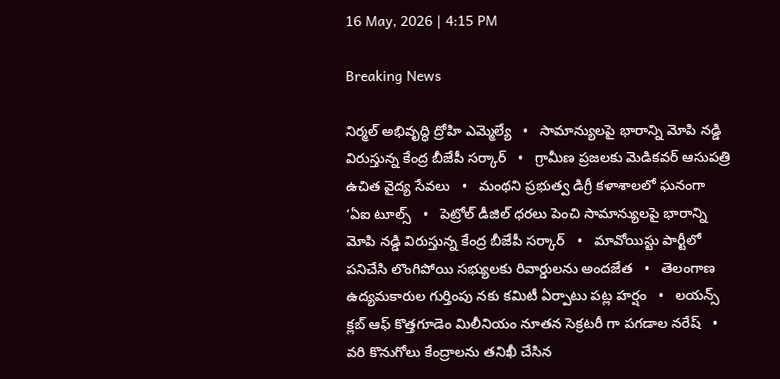16 May, 2026 | 4:15 PM

Breaking News

నిర్మల్ అభివృద్ధి ద్రోహి ఎమ్మెల్యే   •   సామాన్యులపై భారాన్ని మోపి నడ్డి విరుస్తున్న కేంద్ర బీజేపీ సర్కార్   •   గ్రామీణ ప్రజలకు మెడికవర్ ఆసుపత్రి ఉచిత వైద్య సేవలు   •   మంథని ప్రభుత్వ డిగ్రీ కళాశాలలో ఘనంగా ‘ఏఐ టూల్స్   •   పెట్రోల్ డీజిల్ ధరలు పెంచి సామాన్యులపై భారాన్ని మోపి నడ్డి విరుస్తున్న కేంద్ర బీజేపీ సర్కార్   •   మావోయిస్టు పార్టీలో పనిచేసి లొంగిపోయి సభ్యులకు రివార్డులను అందజేత   •   తెలంగాణ ఉద్యమకారుల గుర్తింపు నకు కమిటీ ఏర్పాటు పట్ల హర్షం   •   లయన్స్ క్లబ్ ఆఫ్ కొత్తగూడెం మిలీనియం నూతన సెక్రటరీ గా పగడాల నరేష్   •   వరి కొనుగోలు కేంద్రాలను తనిఖీ చేసిన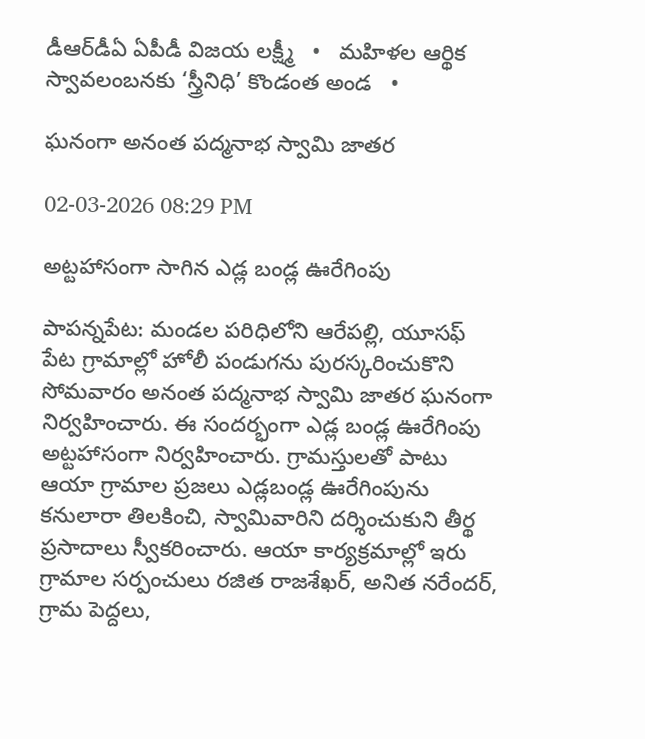డీఆర్‌డీఏ ఏపీడీ విజయ లక్ష్మీ   •   మహిళల ఆర్థిక స్వావలంబనకు ‘స్త్రీనిధి’ కొండంత అండ   •

ఘనంగా అనంత పద్మనాభ స్వామి జాతర

02-03-2026 08:29 PM

అట్టహాసంగా సాగిన ఎడ్ల బండ్ల ఊరేగింపు

పాపన్నపేట: మండల పరిధిలోని ఆరేపల్లి, యూసఫ్ పేట గ్రామాల్లో హోలీ పండుగను పురస్కరించుకొని సోమవారం అనంత పద్మనాభ స్వామి జాతర ఘనంగా నిర్వహించారు. ఈ సందర్భంగా ఎడ్ల బండ్ల ఊరేగింపు అట్టహాసంగా నిర్వహించారు. గ్రామస్తులతో పాటు ఆయా గ్రామాల ప్రజలు ఎడ్లబండ్ల ఊరేగింపును కనులారా తిలకించి, స్వామివారిని దర్శించుకుని తీర్థ ప్రసాదాలు స్వీకరించారు. ఆయా కార్యక్రమాల్లో ఇరు గ్రామాల సర్పంచులు రజిత రాజశేఖర్, అనిత నరేందర్, గ్రామ పెద్దలు,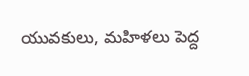యువకులు, మహిళలు పెద్ద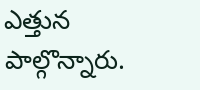ఎత్తున పాల్గొన్నారు.